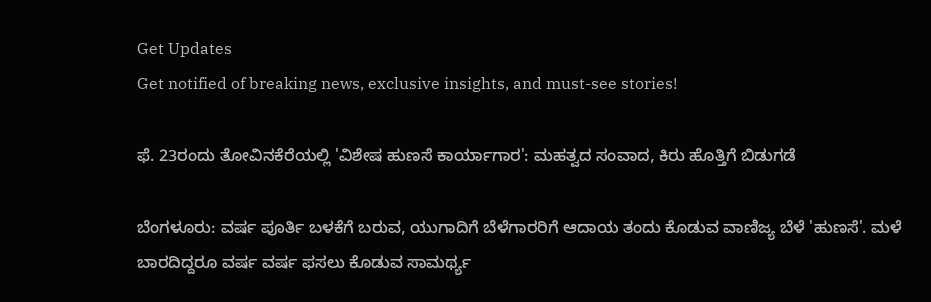Get Updates
Get notified of breaking news, exclusive insights, and must-see stories!

ಫೆ. 23ರಂದು ತೋವಿನಕೆರೆಯಲ್ಲಿ 'ವಿಶೇಷ ಹುಣಸೆ ಕಾರ್ಯಾಗಾರ': ಮಹತ್ವದ ಸಂವಾದ, ಕಿರು ಹೊತ್ತಿಗೆ ಬಿಡುಗಡೆ

ಬೆಂಗಳೂರು: ವರ್ಷ ಪೂರ್ತಿ ಬಳಕೆಗೆ ಬರುವ, ಯುಗಾದಿಗೆ ಬೆಳೆಗಾರರಿಗೆ ಆದಾಯ ತಂದು ಕೊಡುವ ವಾಣಿಜ್ಯ ಬೆಳೆ 'ಹುಣಸೆ'. ಮಳೆ ಬಾರದಿದ್ದರೂ ವರ್ಷ ವರ್ಷ ಫಸಲು ಕೊಡುವ ಸಾಮರ್ಥ್ಯ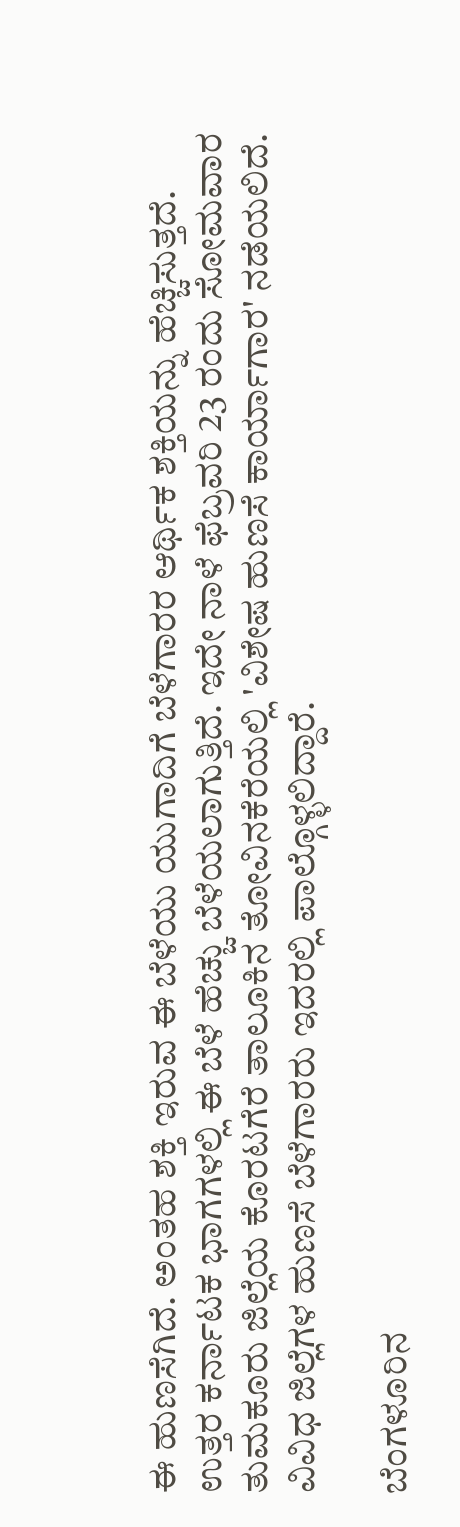ಈ ಹುಣಸೆಗಿದೆ. ಅಂತಹ ಶಕ್ತಿ ಇರುವ ಈ ಬೆಳೆಯು ಯುಗಾದಿಗೆ ಬೆಳೆಗಾರರ ಆರ್ಥಿಕ ಶಕ್ತಿಯನ್ನು ಹೆಚ್ಚಿಸುತ್ತದೆ. ಉತ್ತರ ಕರ್ನಾಟಕ ಭಾಗಗಳಲ್ಲಿ ಈ ಬೆಳೆ ಹೆಚ್ಚು ಬೆಳೆಯಲಾಗುತ್ತಿದೆ. ಇದೇ ನಾಳೆ ಫೆಬ್ರವರಿ 23 ರಂದು ಸೋಮವಾರ ತುಮಕೂರು ಜಿಲ್ಲೆಯ ಕೊರಟಗೆರೆ ತಾಲೂಕಿನ ತೋವಿನಕೆರೆಯಲ್ಲಿ 'ವಿಶೇಷ ಹುಣಸೆ ಕಾರ್ಯಾಗಾರ' ನಡೆಯಲಿದೆ. ವಿವಿಧ ಜಿಲ್ಲೆಗಳ ಹುಣಸೆ ಬೆಳೆಗಾರರು ಇದರಲ್ಲಿ ಪಾಲ್ಗೊಳ್ಳಲಿದ್ದಾರೆ.

ಬೆಂಗಳೂರಿನ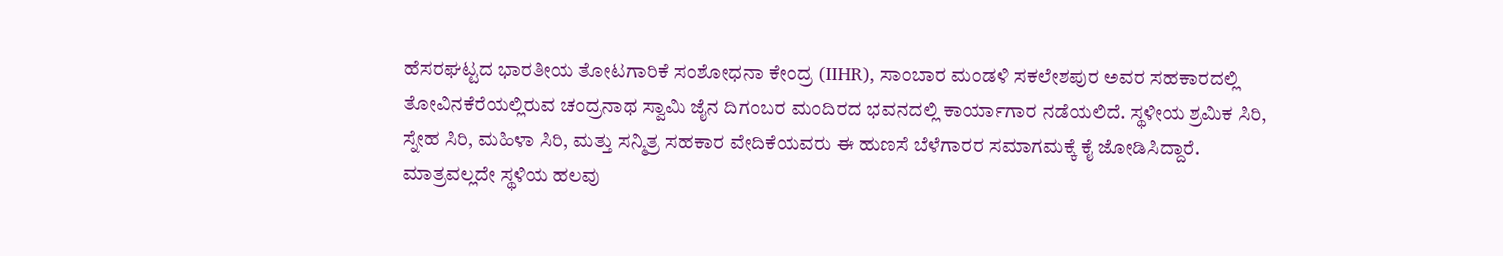ಹೆಸರಘಟ್ಟದ ಭಾರತೀಯ ತೋಟಗಾರಿಕೆ ಸಂಶೋಧನಾ ಕೇಂದ್ರ (IIHR), ಸಾಂಬಾರ ಮಂಡಳಿ ಸಕಲೇಶಪುರ ಅವರ ಸಹಕಾರದಲ್ಲಿ ತೋವಿನಕೆರೆಯಲ್ಲಿರುವ ಚಂದ್ರನಾಥ ಸ್ವಾಮಿ ಜೈನ ದಿಗಂಬರ ಮಂದಿರದ ಭವನದಲ್ಲಿ ಕಾರ್ಯಾಗಾರ ನಡೆಯಲಿದೆ. ಸ್ಥಳೀಯ ಶ್ರಮಿಕ ಸಿರಿ, ಸ್ನೇಹ ಸಿರಿ, ಮಹಿಳಾ ಸಿರಿ, ಮತ್ತು ಸನ್ಮಿತ್ರ ಸಹಕಾರ ವೇದಿಕೆಯವರು ಈ ಹುಣಸೆ ಬೆಳೆಗಾರರ ಸಮಾಗಮಕ್ಕೆ ಕೈ ಜೋಡಿಸಿದ್ದಾರೆ. ಮಾತ್ರವಲ್ಲದೇ ಸ್ಥಳಿಯ ಹಲವು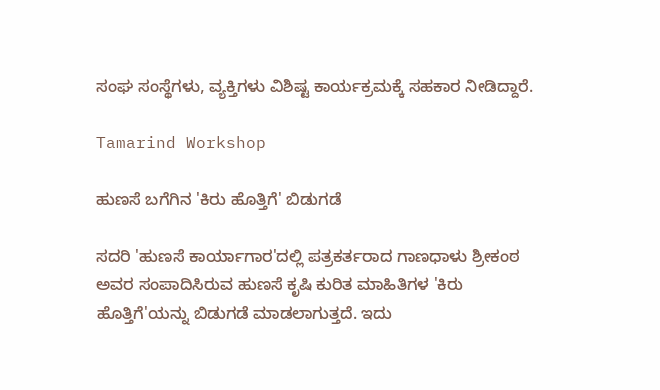ಸಂಘ ಸಂಸ್ಥೆಗಳು, ವ್ಯಕ್ತಿಗಳು ವಿಶಿಷ್ಟ ಕಾರ್ಯಕ್ರಮಕ್ಕೆ ಸಹಕಾರ ನೀಡಿದ್ದಾರೆ.

Tamarind Workshop

ಹುಣಸೆ ಬಗೆಗಿನ 'ಕಿರು ಹೊತ್ತಿಗೆ' ಬಿಡುಗಡೆ

ಸದರಿ 'ಹುಣಸೆ ಕಾರ್ಯಾಗಾರ'ದಲ್ಲಿ ಪತ್ರಕರ್ತರಾದ ಗಾಣಧಾಳು ಶ್ರೀಕಂಠ ಅವರ ಸಂಪಾದಿಸಿರುವ ಹುಣಸೆ ಕೃಷಿ ಕುರಿತ ಮಾಹಿತಿಗಳ 'ಕಿರು ಹೊತ್ತಿಗೆ'ಯನ್ನು ಬಿಡುಗಡೆ ಮಾಡಲಾಗುತ್ತದೆ. ಇದು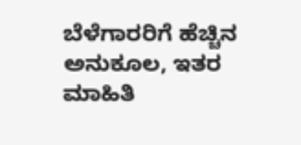ಬೆಳೆಗಾರರಿಗೆ ಹೆಚ್ಚಿನ ಅನುಕೂಲ, ಇತರ ಮಾಹಿತಿ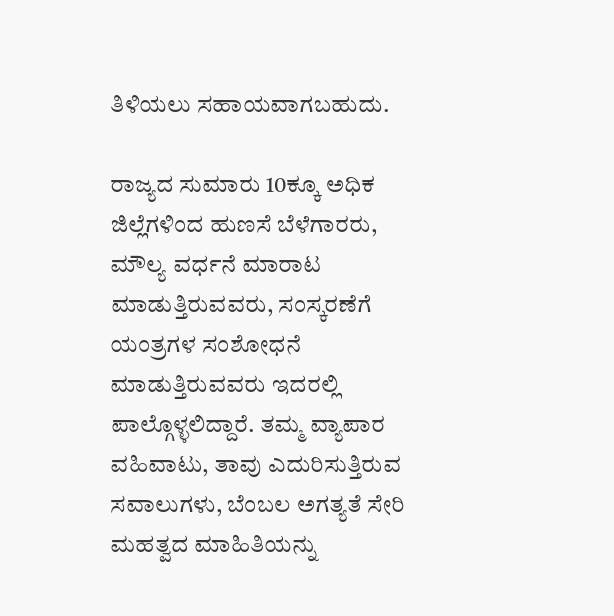ತಿಳಿಯಲು ಸಹಾಯವಾಗಬಹುದು.

ರಾಜ್ಯದ ಸುಮಾರು 10ಕ್ಕೂ ಅಧಿಕ ಜಿಲ್ಲೆಗಳಿಂದ ಹುಣಸೆ ಬೆಳೆಗಾರರು, ಮೌಲ್ಯ ವರ್ಧನೆ ಮಾರಾಟ ಮಾಡುತ್ತಿರುವವರು, ಸಂಸ್ಕರಣೆಗೆ ಯಂತ್ರಗಳ ಸಂಶೋಧನೆ ಮಾಡುತ್ತಿರುವವರು ಇದರಲ್ಲಿ ಪಾಲ್ಗೊಳ್ಳಲಿದ್ದಾರೆ. ತಮ್ಮ ವ್ಯಾಪಾರ ವಹಿವಾಟು, ತಾವು ಎದುರಿಸುತ್ತಿರುವ ಸವಾಲುಗಳು, ಬೆಂಬಲ ಅಗತ್ಯತೆ ಸೇರಿ ಮಹತ್ವದ ಮಾಹಿತಿಯನ್ನು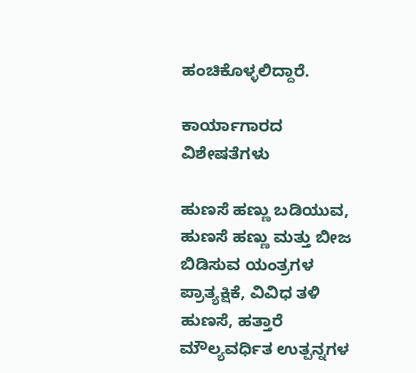ಹಂಚಿಕೊಳ್ಳಲಿದ್ದಾರೆ.

ಕಾರ್ಯಾಗಾರದ ವಿಶೇಷತೆಗಳು

ಹುಣಸೆ ಹಣ್ಣು ಬಡಿಯುವ, ಹುಣಸೆ ಹಣ್ಣು ಮತ್ತು ಬೀಜ ಬಿಡಿಸುವ ಯಂತ್ರಗಳ ಪ್ರಾತ್ಯಕ್ಷಿಕೆ, ವಿವಿಧ ತಳಿ ಹುಣಸೆ, ಹತ್ತಾರೆ ಮೌಲ್ಯವರ್ಧಿತ ಉತ್ಪನ್ನಗಳ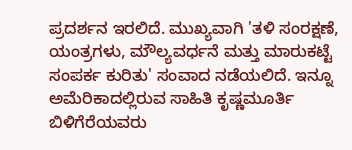ಪ್ರದರ್ಶನ ಇರಲಿದೆ. ಮುಖ್ಯವಾಗಿ 'ತಳಿ ಸಂರಕ್ಷಣೆ, ಯಂತ್ರಗಳು, ಮೌಲ್ಯವರ್ಧನೆ ಮತ್ತು ಮಾರುಕಟ್ಟೆ ಸಂಪರ್ಕ ಕುರಿತು' ಸಂವಾದ ನಡೆಯಲಿದೆ. ಇನ್ನೂ ಅಮೆರಿಕಾದಲ್ಲಿರುವ ಸಾಹಿತಿ ಕೃಷ್ಣಮೂರ್ತಿ ಬಿಳಿಗೆರೆಯವರು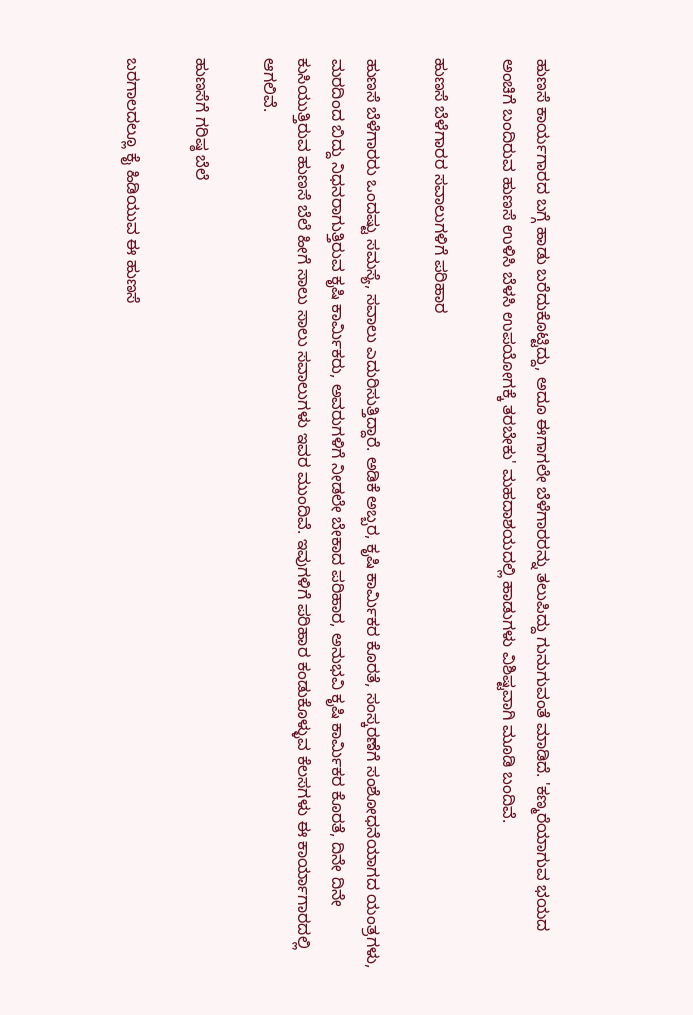ಹುಣಸೆ ಕಾರ್ಯಗಾರದ ಬಗ್ಗೆ ಹಾಡು ಬರೆದುಕೊಟ್ಟಿದ್ದು, ಅದೂ ಈಗಾಗಲೇ ಬೆಳೆಗಾರರನ್ನು ತಲುಪಿದ್ದು ಗುನುಗುವಂತೆ ಮಾಡಿದೆ. 'ಕಣ್ಮರೆಯಾಗುವ ಭಯದ ಅಂಚಿಗೆ ಬಂದಿರುವ ಹುಣಸೆ ಉಳಿಸಿ ಬೆಳಸಿ ಉಪಯೋಗಕ್ಕೆ ತರಬೇಕು' ಮಹದಾಶಯದಲ್ಲಿ ಹಾಡುಗಳು ವಿಶಿಷ್ಟವಾಗಿ ಮೂಡಿ ಬಂದಿವೆ.

ಹುಣಸೆ ಬೆಳೆಗಾರರ ಸವಾಲುಗಳಿಗೆ ಪರಿಹಾರ

ಹುಣಸೆ ಬೆಳೆಗಾರರು ಒಂದಷ್ಟು ಸಮಸ್ಯೆ, ಸವಾಲು ಎದುರಿಸುತ್ತಿದ್ದಾರೆ. ಅಡಿಕೆ ಅಬ್ಬರ, ಕೃಷಿ ಕಾರ್ಮಿಕರ ಕೊರತೆ, ಸಂಸ್ಕರಣೆಗೆ ಸಂಶೋಧನೆಯಾಗದ ಯಂತ್ರಗಳು, ಮರದಿಂದ ಬಿದ್ದು ನಿಧನರಾಗುತ್ತಿರುವ ಕೃಷಿ ಕಾರ್ಮಿಕರು, ಅವರುಗಳಿಗೆ ನೀಡಲೇ ಬೇಕಾದ ಪರಿಹಾರ, ಅನುಭವಿ ಕೃಷಿ ಕಾರ್ಮಿಕರ ಕೊರತೆ, ದಿನೇ ದಿನೇ ಕುಸಿಯುತ್ತಿರುವ ಹುಣಸೆ ಬೆಲೆ ಹೀಗೆ ಸಾಲು ಸಾಲು ಸವಾಲುಗಳು ಇವರ ಮುಂದಿವೆ. ಇವುಗಳಿಗೆ ಪರಿಹಾರ ಕಂಡುಕೊಳ್ಳುವ ಕೆಲಸಗಳು ಈ ಕಾರ್ಯಾಗಾರದಲ್ಲಿ ಆಗಲಿವೆ.

ಹುಣಸೆಗೆ ಗರಿಷ್ಠ ಬೆಲೆ

ಬರಗಾಲದಲ್ಲೂ ಕೈ ಹಿಡಿಯುವ ಈ ಹುಣಸೆ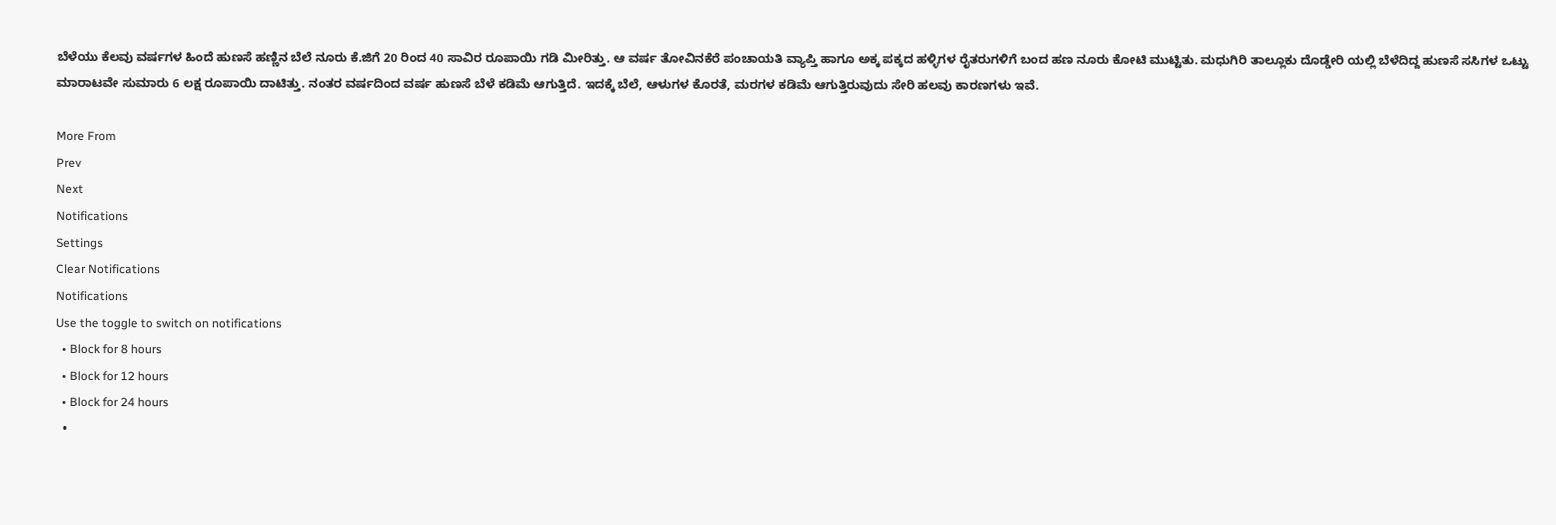ಬೆಳೆಯು ಕೆಲವು ವರ್ಷಗಳ ಹಿಂದೆ ಹುಣಸೆ ಹಣ್ಣಿನ ಬೆಲೆ ನೂರು ಕೆ.ಜಿಗೆ 20 ರಿಂದ 40 ಸಾವಿರ ರೂಪಾಯಿ ಗಡಿ ಮೀರಿತ್ತು. ಆ ವರ್ಷ ತೋವಿನಕೆರೆ ಪಂಚಾಯತಿ ವ್ಯಾಪ್ತಿ ಹಾಗೂ ಅಕ್ಕ ಪಕ್ಕದ ಹಳ್ಳಿಗಳ ರೈತರುಗಳಿಗೆ ಬಂದ ಹಣ ನೂರು ಕೋಟಿ ಮುಟ್ಟಿತು. ಮಧುಗಿರಿ ತಾಲ್ಲೂಕು ದೊಡ್ಡೇರಿ ಯಲ್ಲಿ ಬೆಳೆದಿದ್ದ ಹುಣಸೆ ಸಸಿಗಳ ಒಟ್ಟು ಮಾರಾಟವೇ ಸುಮಾರು 6 ಲಕ್ಷ ರೂಪಾಯಿ ದಾಟಿತ್ತು. ನಂತರ ವರ್ಷದಿಂದ ವರ್ಷ ಹುಣಸೆ ಬೆಳೆ ಕಡಿಮೆ ಆಗುತ್ತಿದೆ. ಇದಕ್ಕೆ ಬೆಲೆ, ಆಳುಗಳ ಕೊರತೆ, ಮರಗಳ ಕಡಿಮೆ ಆಗುತ್ತಿರುವುದು ಸೇರಿ ಹಲವು ಕಾರಣಗಳು ಇವೆ.

More From
Prev
Next
Notifications
Settings
Clear Notifications
Notifications
Use the toggle to switch on notifications
  • Block for 8 hours
  • Block for 12 hours
  • Block for 24 hours
  •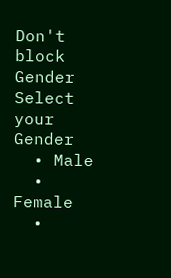Don't block
Gender
Select your Gender
  • Male
  • Female
  •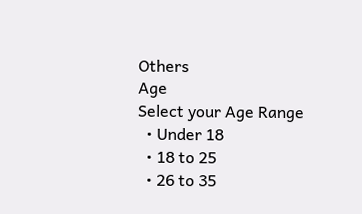Others
Age
Select your Age Range
  • Under 18
  • 18 to 25
  • 26 to 35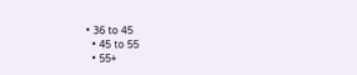• 36 to 45
  • 45 to 55
  • 55+